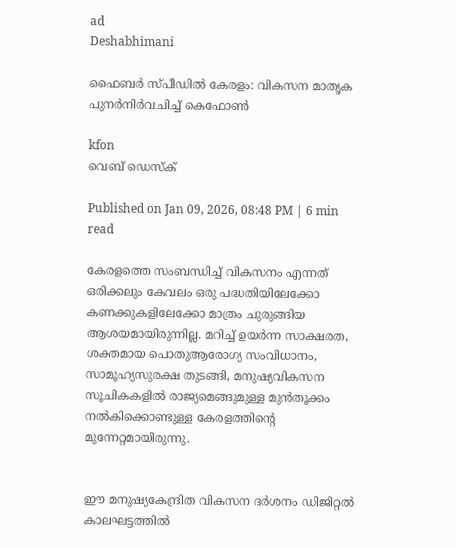ad
Deshabhimani

ഫൈബർ സ്പീഡിൽ കേരളം: വികസന മാതൃക പുനർനിർവചിച്ച് കെഫോൺ

kfon
വെബ് ഡെസ്ക്

Published on Jan 09, 2026, 08:48 PM | 6 min read

കേരളത്തെ സംബന്ധിച്ച് വികസനം എന്നത് ഒരിക്കലും കേവലം ഒരു പദ്ധതിയിലേക്കോ കണക്കുകളിലേക്കോ മാത്രം ചുരുങ്ങിയ ആശയമായിരുന്നില്ല. മറിച്ച് ഉയർന്ന സാക്ഷരത, ശക്തമായ പൊതുആരോഗ്യ സംവിധാനം, സാമൂഹ്യസുരക്ഷ തുടങ്ങി, മനുഷ്യവികസന സൂചികകളിൽ രാജ്യമെങ്ങുമുള്ള മുൻതൂക്കം നൽകിക്കൊണ്ടുള്ള കേരളത്തിന്റെ മുന്നേറ്റമായിരുന്നു.


ഈ മനുഷ്യകേന്ദ്രിത വികസന ദർശനം ഡിജിറ്റൽ കാലഘട്ടത്തിൽ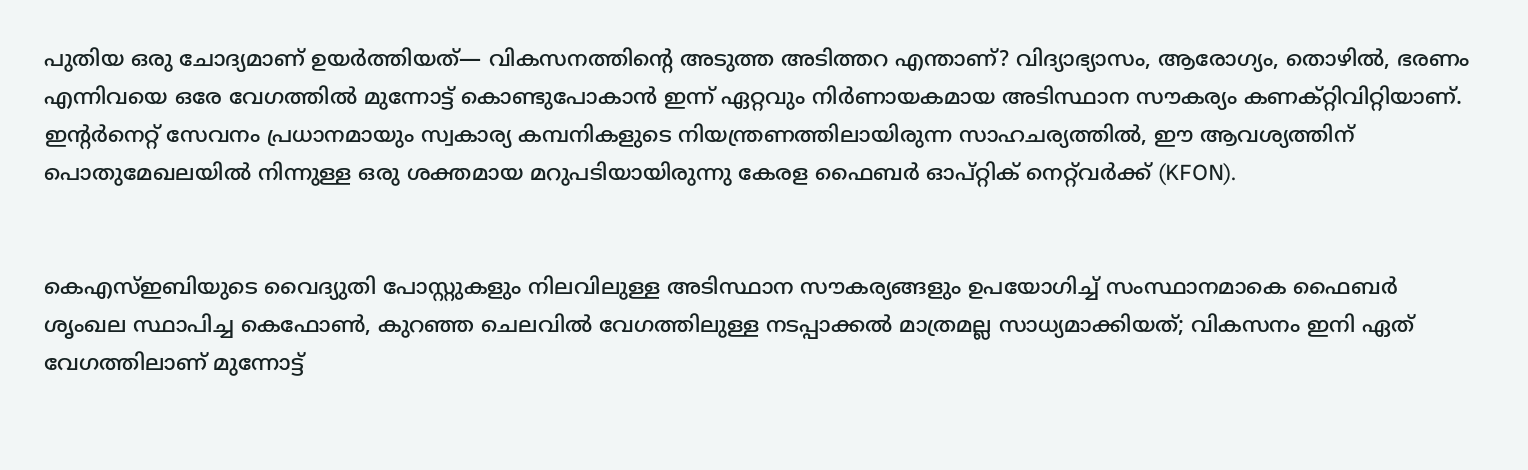പുതിയ ഒരു ചോദ്യമാണ് ഉയർത്തിയത്— വികസനത്തിന്റെ അടുത്ത അടിത്തറ എന്താണ്? വിദ്യാഭ്യാസം, ആരോഗ്യം, തൊഴിൽ, ഭരണം എന്നിവയെ ഒരേ വേഗത്തിൽ മുന്നോട്ട് കൊണ്ടുപോകാൻ ഇന്ന് ഏറ്റവും നിർണായകമായ അടിസ്ഥാന സൗകര്യം കണക്റ്റിവിറ്റിയാണ്. ഇന്റർനെറ്റ് സേവനം പ്രധാനമായും സ്വകാര്യ കമ്പനികളുടെ നിയന്ത്രണത്തിലായിരുന്ന സാഹചര്യത്തിൽ, ഈ ആവശ്യത്തിന് പൊതുമേഖലയിൽ നിന്നുള്ള ഒരു ശക്തമായ മറുപടിയായിരുന്നു കേരള ഫൈബർ ഓപ്റ്റിക് നെറ്റ്‌വർക്ക് (KFON).


കെഎസ്ഇബിയുടെ വൈദ്യുതി പോസ്റ്റുകളും നിലവിലുള്ള അടിസ്ഥാന സൗകര്യങ്ങളും ഉപയോഗിച്ച് സംസ്ഥാനമാകെ ഫൈബർ ശൃംഖല സ്ഥാപിച്ച കെഫോൺ, കുറഞ്ഞ ചെലവിൽ വേഗത്തിലുള്ള നടപ്പാക്കൽ മാത്രമല്ല സാധ്യമാക്കിയത്; വികസനം ഇനി ഏത് വേഗത്തിലാണ് മുന്നോട്ട്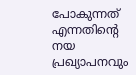പോകുന്നത് എന്നതിന്റെ നയ പ്രഖ്യാപനവും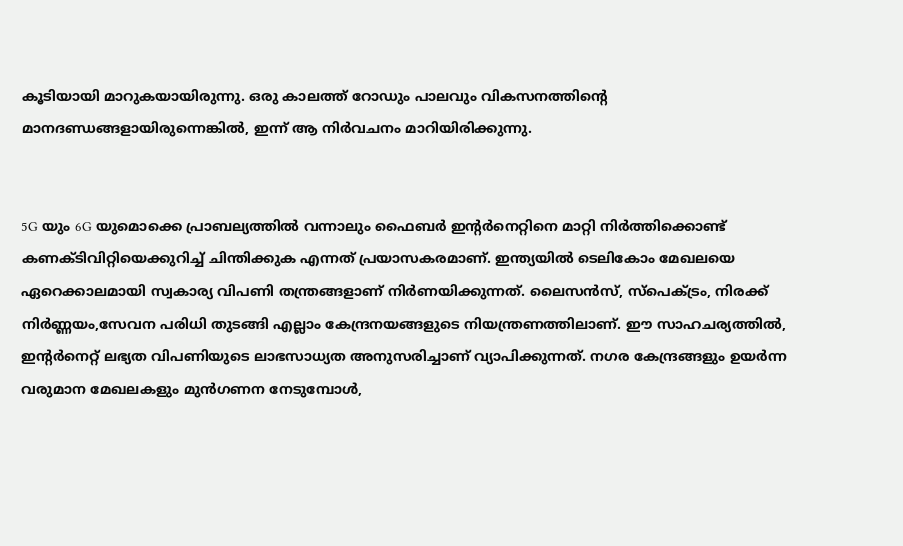കൂടിയായി മാറുകയായിരുന്നു. ഒരു കാലത്ത് റോഡും പാലവും വികസനത്തിന്റെ മാനദണ്ഡങ്ങളായിരുന്നെങ്കിൽ, ഇന്ന് ആ നിർവചനം മാറിയിരിക്കുന്നു.


5G യും 6G യുമൊക്കെ പ്രാബല്യത്തിൽ വന്നാലും ഫൈബർ ഇന്റർനെറ്റിനെ മാറ്റി നിർത്തിക്കൊണ്ട് കണക്ടിവിറ്റിയെക്കുറിച്ച് ചിന്തിക്കുക എന്നത് പ്രയാസകരമാണ്. ഇന്ത്യയിൽ ടെലികോം മേഖലയെ ഏറെക്കാലമായി സ്വകാര്യ വിപണി തന്ത്രങ്ങളാണ് നിർണയിക്കുന്നത്. ലൈസൻസ്, സ്പെക്ട്രം, നിരക്ക് നിർണ്ണയം,സേവന പരിധി തുടങ്ങി എല്ലാം കേന്ദ്രനയങ്ങളുടെ നിയന്ത്രണത്തിലാണ്. ഈ സാഹചര്യത്തിൽ, ഇന്റർനെറ്റ് ലഭ്യത വിപണിയുടെ ലാഭസാധ്യത അനുസരിച്ചാണ് വ്യാപിക്കുന്നത്. നഗര കേന്ദ്രങ്ങളും ഉയർന്ന വരുമാന മേഖലകളും മുൻഗണന നേടുമ്പോൾ,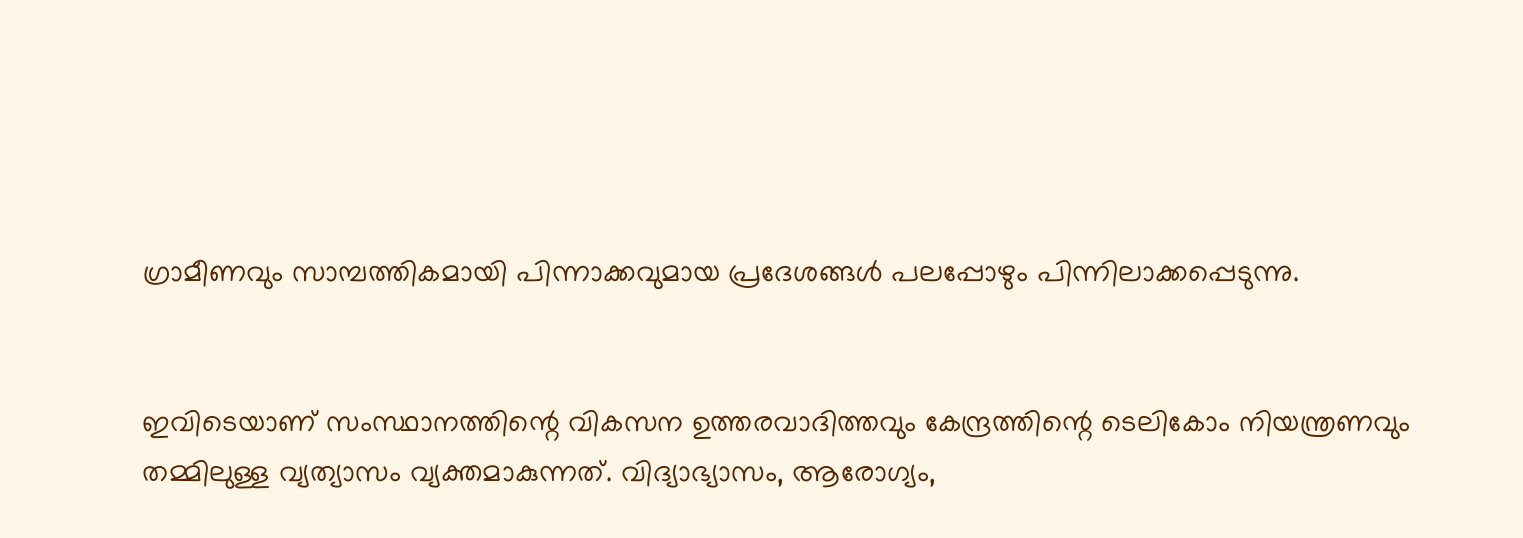ഗ്രാമീണവും സാമ്പത്തികമായി പിന്നാക്കവുമായ പ്രദേശങ്ങൾ പലപ്പോഴും പിന്നിലാക്കപ്പെടുന്നു.


ഇവിടെയാണ് സംസ്ഥാനത്തിന്റെ വികസന ഉത്തരവാദിത്തവും കേന്ദ്രത്തിന്റെ ടെലികോം നിയന്ത്രണവും തമ്മിലുള്ള വ്യത്യാസം വ്യക്തമാകുന്നത്. വിദ്യാഭ്യാസം, ആരോഗ്യം,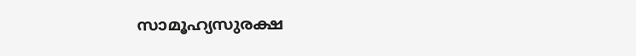സാമൂഹ്യസുരക്ഷ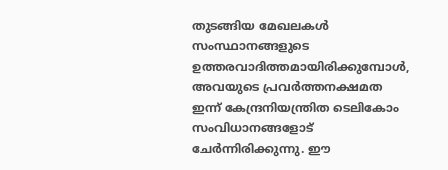തുടങ്ങിയ മേഖലകൾ സംസ്ഥാനങ്ങളുടെ ഉത്തരവാദിത്തമായിരിക്കുമ്പോൾ, അവയുടെ പ്രവർത്തനക്ഷമത ഇന്ന് കേന്ദ്രനിയന്ത്രിത ടെലികോം സംവിധാനങ്ങളോട് ചേർന്നിരിക്കുന്നു. ഈ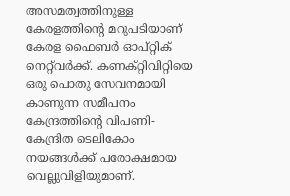അസമത്വത്തിനുള്ള കേരളത്തിന്റെ മറുപടിയാണ് കേരള ഫൈബർ ഓപ്റ്റിക് നെറ്റ്‌വർക്ക്. കണക്റ്റിവിറ്റിയെ ഒരു പൊതു സേവനമായി കാണുന്ന സമീപനം കേന്ദ്രത്തിന്റെ വിപണി-കേന്ദ്രിത ടെലികോം നയങ്ങൾക്ക് പരോക്ഷമായ വെല്ലുവിളിയുമാണ്.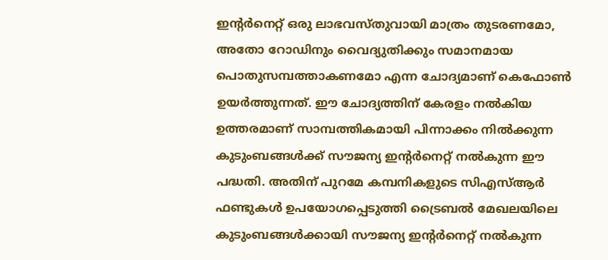ഇന്റർനെറ്റ് ഒരു ലാഭവസ്തുവായി മാത്രം തുടരണമോ, അതോ റോഡിനും വൈദ്യുതിക്കും സമാനമായ പൊതുസമ്പത്താകണമോ എന്ന ചോദ്യമാണ് കെഫോൺ ഉയർത്തുന്നത്. ഈ ചോദ്യത്തിന് കേരളം നൽകിയ ഉത്തരമാണ് സാമ്പത്തികമായി പിന്നാക്കം നിൽക്കുന്ന കുടുംബങ്ങൾക്ക് സൗജന്യ ഇന്റർനെറ്റ് നൽകുന്ന ഈ പദ്ധതി. അതിന് പുറമേ കമ്പനികളുടെ സിഎസ്ആര്‍ ഫണ്ടുകള്‍ ഉപയോഗപ്പെടുത്തി ട്രൈബല്‍ മേഖലയിലെ കുടുംബങ്ങള്‍ക്കായി സൗജന്യ ഇന്റര്‍നെറ്റ് നല്‍കുന്ന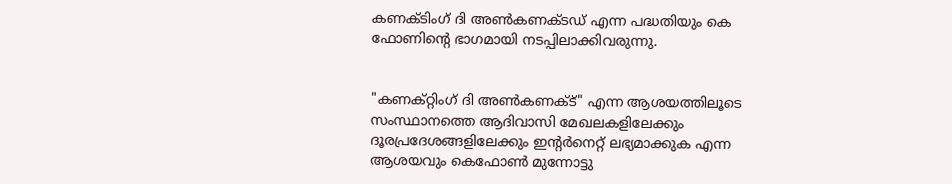കണക്ടിംഗ് ദി അണ്‍കണക്ടഡ് എന്ന പദ്ധതിയും കെ ഫോണിന്റെ ഭാഗമായി നടപ്പിലാക്കിവരുന്നു.


"കണക്റ്റിംഗ് ദി അൺകണക്ട്" എന്ന ആശയത്തിലൂടെ സംസ്ഥാനത്തെ ആദിവാസി മേഖലകളിലേക്കും ദൂരപ്രദേശങ്ങളിലേക്കും ഇൻ്റർനെറ്റ് ലഭ്യമാക്കുക എന്ന ആശയവും കെഫോൺ മുന്നോട്ടു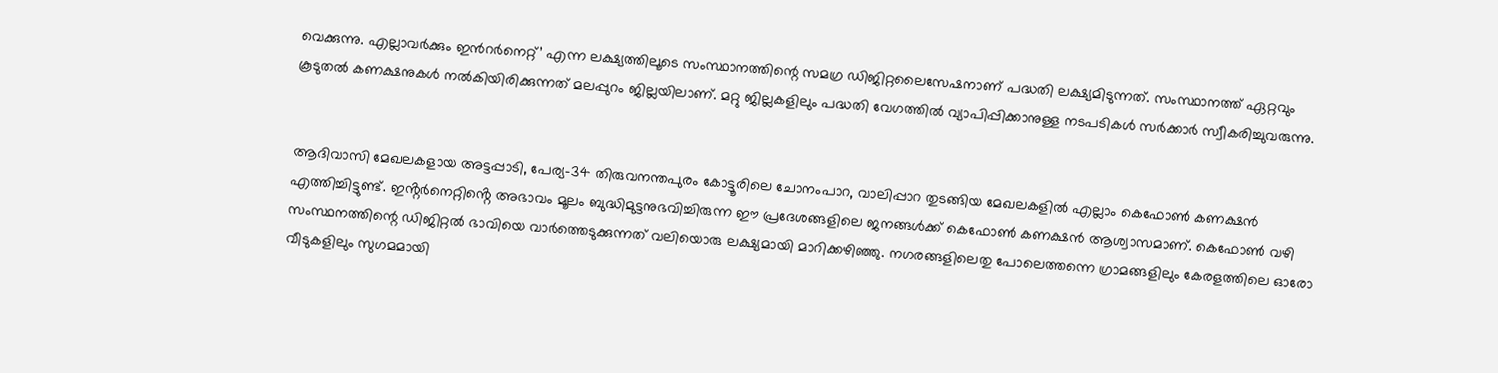വെക്കുന്നു. എല്ലാവർക്കും ഇൻറർനെറ്റ്’ എന്ന ലക്ഷ്യത്തിലൂടെ സംസ്ഥാനത്തിന്റെ സമഗ്ര ഡിജിറ്റലൈസേഷനാണ് പദ്ധതി ലക്ഷ്യമിടുന്നത്. സംസ്ഥാനത്ത് ഏറ്റവും കൂടുതൽ കണക്ഷനുകൾ നൽകിയിരിക്കുന്നത് മലപ്പുറം ജില്ലയിലാണ്. മറ്റു ജില്ലകളിലും പദ്ധതി വേഗത്തിൽ വ്യാപിപ്പിക്കാനുള്ള നടപടികൾ സർക്കാർ സ്വീകരിച്ചുവരുന്നു.


ആദിവാസി മേഖലകളായ അട്ടപ്പാടി, പേര്യ-34 തിരുവനന്തപുരം കോട്ടൂരിലെ ചോനംപാറ, വാലിപ്പാറ തുടങ്ങിയ മേഖലകളിൽ എല്ലാം കെഫോൺ കണക്ഷൻ എത്തിച്ചിട്ടുണ്ട്. ഇൻ്റർനെറ്റിൻ്റെ അഭാവം മൂലം ബുദ്ധിമുട്ടനുഭവിച്ചിരുന്ന ഈ പ്രദേശങ്ങളിലെ ജനങ്ങൾക്ക് കെഫോൺ കണക്ഷൻ ആശ്വാസമാണ്. കെഫോൺ വഴി സംസ്ഥനത്തിന്റെ ഡിജിറ്റൽ ഭാവിയെ വാർത്തെടുക്കുന്നത് വലിയൊരു ലക്ഷ്യമായി മാറിക്കഴിഞ്ഞു. നഗരങ്ങളിലെതു പോലെത്തന്നെ ഗ്രാമങ്ങളിലും കേരളത്തിലെ ഓരോ വീടുകളിലും സുഗമമായി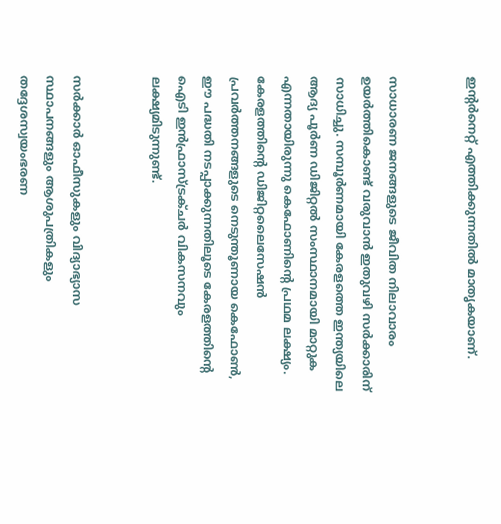ഇൻ്റർനെറ്റ് എത്തിക്കുന്നതിൽ മാതൃകയാണ്.


സാധാരണ ജനങ്ങളുടെ ജീവിത നിലാവാരം ഉയർത്തികൊണ്ട് വരുവാൻ ഇതുവഴി സർക്കാരിന് സാധിച്ചു. സമ്പൂർണമായി കേരളത്തെ ഇന്ത്യയിലെ ആദ്യ പൂർണ ഡിജിറ്റൽ സംസ്ഥാനമായി മാറ്റുക എന്നതായിരുന്നു കെഫോണിൻ്റെ പ്രഥമ ലക്ഷ്യം. കേരളത്തിന്റെ ഡിജിറ്റലൈസേഷന്‍ പ്രവര്‍ത്തനങ്ങളുടെ നെടുന്തൂണായ കെഫോണ്‍, ഈ പദ്ധതി നടപ്പാക്കുന്നതിലൂടെ കേരളത്തിന്റെ ഐടി ഇന്‍ഫ്രാസ്ട്രക്ചര്‍ വികസനവും ലക്ഷ്യമിടുന്നുണ്ട്.


സർക്കാർ ഓഫീസുകളും വിദ്യാഭ്യാസ സ്ഥാപനങ്ങളും ആശുപത്രികളും തദ്ദേശസ്വയംഭരണ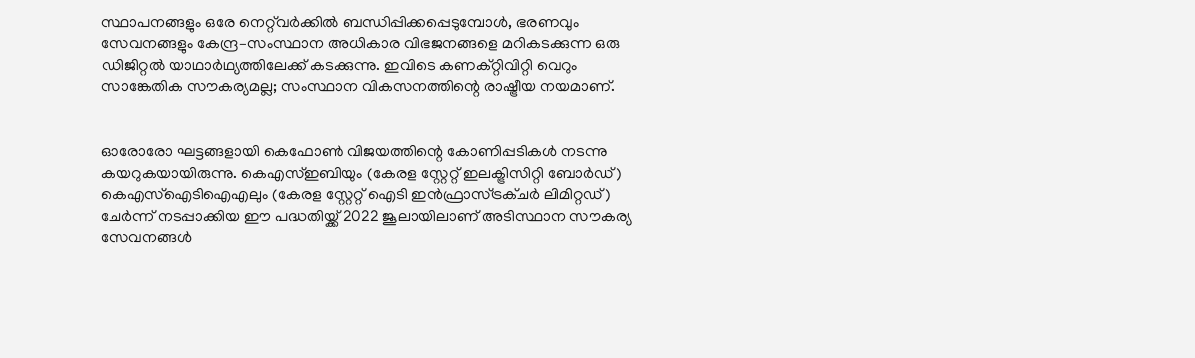സ്ഥാപനങ്ങളും ഒരേ നെറ്റ്‌വർക്കിൽ ബന്ധിപ്പിക്കപ്പെടുമ്പോൾ, ഭരണവും സേവനങ്ങളും കേന്ദ്ര–സംസ്ഥാന അധികാര വിഭജനങ്ങളെ മറികടക്കുന്ന ഒരു ഡിജിറ്റൽ യാഥാർഥ്യത്തിലേക്ക് കടക്കുന്നു. ഇവിടെ കണക്റ്റിവിറ്റി വെറും സാങ്കേതിക സൗകര്യമല്ല; സംസ്ഥാന വികസനത്തിന്റെ രാഷ്ട്രീയ നയമാണ്.


ഓരോരോ ഘട്ടങ്ങളായി കെഫോൺ വിജയത്തിന്റെ കോണിപ്പടികൾ നടന്നു കയറുകയായിരുന്നു. കെഎസ്ഇബിയും (കേരള സ്റ്റേറ്റ് ഇലക്ട്രിസിറ്റി ബോര്‍ഡ്) കെഎസ്‌ഐടിഐഎലും (കേരള സ്റ്റേറ്റ് ഐടി ഇന്‍ഫ്രാസ്ട്രക്ചര്‍ ലിമിറ്റഡ്) ചേര്‍ന്ന് നടപ്പാക്കിയ ഈ പദ്ധതിയ്ക്ക് 2022 ജൂലായിലാണ് അടിസ്ഥാന സൗകര്യ സേവനങ്ങള്‍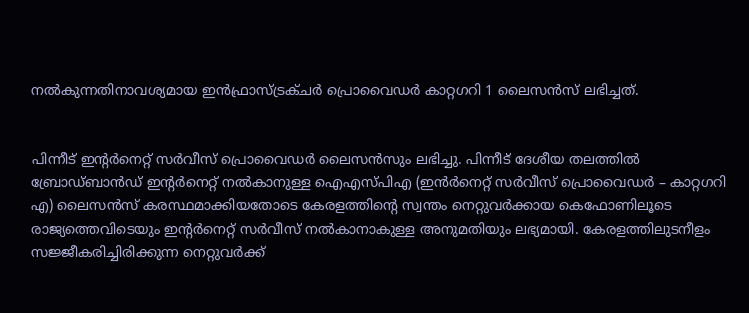നല്‍കുന്നതിനാവശ്യമായ ഇന്‍ഫ്രാസ്ട്രക്ചര്‍ പ്രൊവൈഡര്‍ കാറ്റഗറി 1 ലൈസന്‍സ് ലഭിച്ചത്.


പിന്നീട് ഇന്റര്‍നെറ്റ് സര്‍വീസ് പ്രൊവൈഡര്‍ ലൈസന്‍സും ലഭിച്ചു. പിന്നീട് ദേശീയ തലത്തില്‍ ബ്രോഡ്ബാന്‍ഡ് ഇന്റര്‍നെറ്റ് നല്‍കാനുള്ള ഐഎസ്പിഎ (ഇന്‍ര്‍നെറ്റ് സര്‍വീസ് പ്രൊവൈഡര്‍ – കാറ്റഗറി എ) ലൈസന്‍സ് കരസ്ഥമാക്കിയതോടെ കേരളത്തിന്റെ സ്വന്തം നെറ്റുവര്‍ക്കായ കെഫോണിലൂടെ രാജ്യത്തെവിടെയും ഇന്റര്‍നെറ്റ് സര്‍വീസ് നല്‍കാനാകുള്ള അനുമതിയും ലഭ്യമായി. കേരളത്തിലുടനീളം സജ്ജീകരിച്ചിരിക്കുന്ന നെറ്റുവര്‍ക്ക്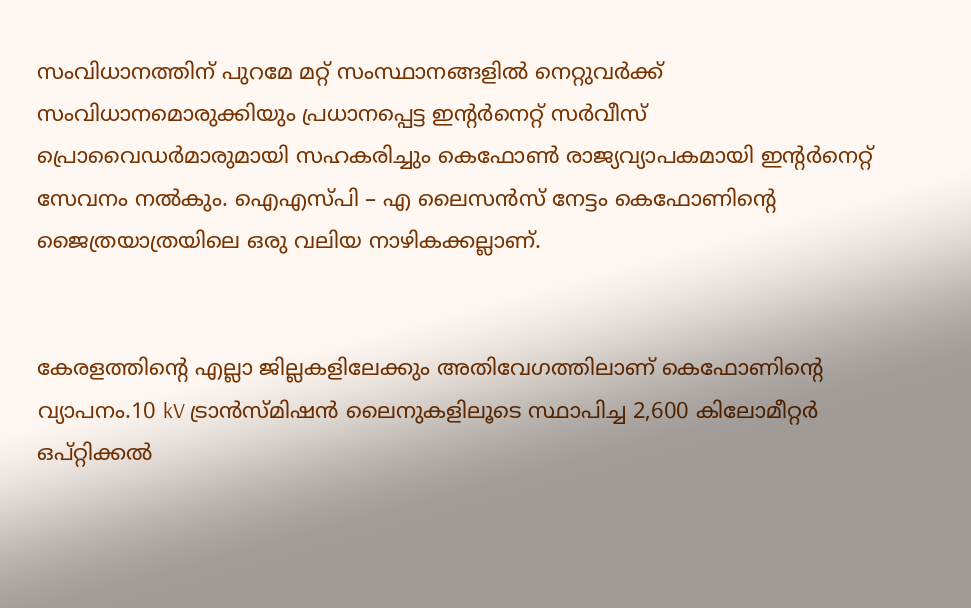സംവിധാനത്തിന് പുറമേ മറ്റ് സംസ്ഥാനങ്ങളില്‍ നെറ്റുവര്‍ക്ക് സംവിധാനമൊരുക്കിയും പ്രധാനപ്പെട്ട ഇന്റര്‍നെറ്റ് സര്‍വീസ് പ്രൊവൈഡര്‍മാരുമായി സഹകരിച്ചും കെഫോണ്‍ രാജ്യവ്യാപകമായി ഇന്റര്‍നെറ്റ് സേവനം നല്‍കും. ഐഎസ്പി – എ ലൈസന്‍സ് നേട്ടം കെഫോണിന്റെ ജൈത്രയാത്രയിലെ ഒരു വലിയ നാഴികക്കല്ലാണ്.


കേരളത്തിന്റെ എല്ലാ ജില്ലകളിലേക്കും അതിവേഗത്തിലാണ് കെഫോണിൻ്റെ വ്യാപനം.10 kV ട്രാൻസ്മിഷൻ ലൈനുകളിലൂടെ സ്ഥാപിച്ച 2,600 കിലോമീറ്റർ ഒപ്റ്റിക്കൽ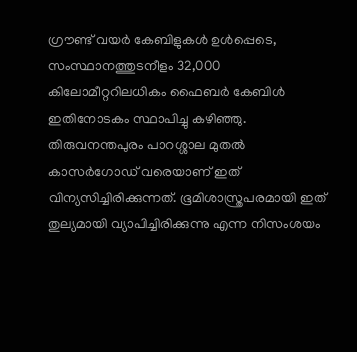ഗ്രൗണ്ട് വയർ കേബിളുകൾ ഉൾപ്പെടെ, സംസ്ഥാനത്തുടനീളം 32,000 കിലോമീറ്ററിലധികം ഫൈബർ കേബിൾ ഇതിനോടകം സ്ഥാപിച്ചു കഴിഞ്ഞു. തിരുവനന്തപുരം പാറശ്ശാല മുതൽ കാസർഗോഡ് വരെയാണ് ഇത് വിന്യസിച്ചിരിക്കുന്നത്. ഭൂമിശാസ്ത്രപരമായി ഇത് തുല്യമായി വ്യാപിച്ചിരിക്കുന്നു എന്ന നിസംശയം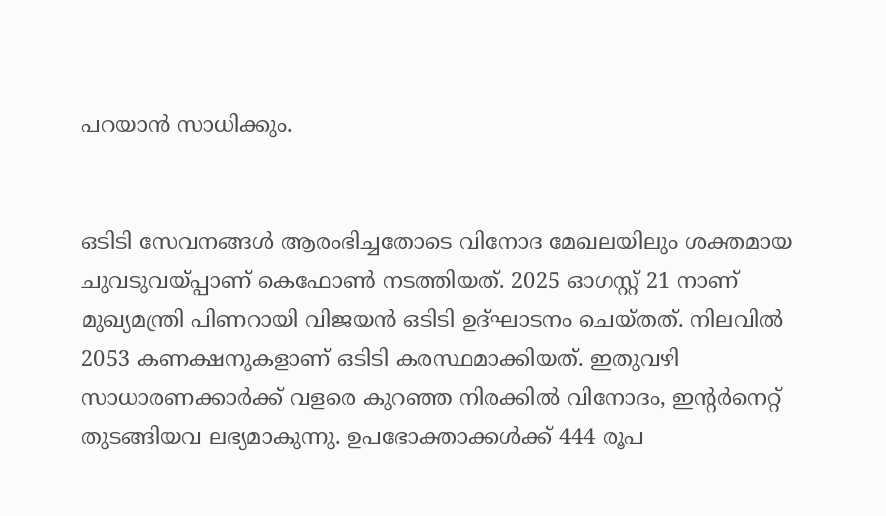പറയാൻ സാധിക്കും.


ഒടിടി സേവനങ്ങൾ ആരംഭിച്ചതോടെ വിനോദ മേഖലയിലും ശക്തമായ ചുവടുവയ്പ്പാണ് കെഫോൺ നടത്തിയത്. 2025 ഓഗസ്റ്റ് 21 നാണ് മുഖ്യമന്ത്രി പിണറായി വിജയൻ ഒടിടി ഉദ്ഘാടനം ചെയ്തത്. നിലവിൽ 2053 കണക്ഷനുകളാണ് ഒടിടി കരസ്ഥമാക്കിയത്. ഇതുവഴി സാധാരണക്കാർക്ക് വളരെ കുറഞ്ഞ നിരക്കിൽ വിനോദം, ഇൻ്റർനെറ്റ് തുടങ്ങിയവ ലഭ്യമാകുന്നു. ഉപഭോക്താക്കൾക്ക് 444 രൂപ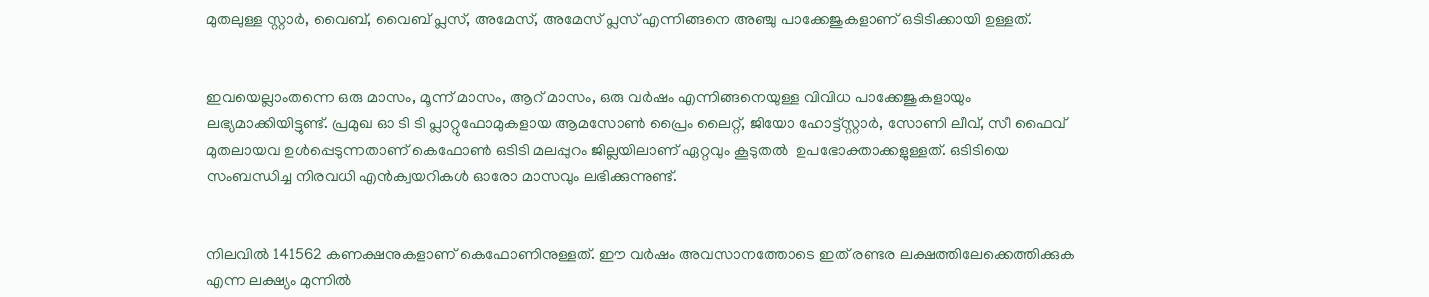മുതലുള്ള സ്റ്റാർ, വൈബ്, വൈബ് പ്ലസ്, അമേസ്, അമേസ് പ്ലസ് എന്നിങ്ങനെ അഞ്ചു പാക്കേജുകളാണ് ഒടിടിക്കായി ഉള്ളത്.


ഇവയെല്ലാംതന്നെ ഒരു മാസം, മൂന്ന് മാസം, ആറ് മാസം, ഒരു വർഷം എന്നിങ്ങനെയുള്ള വിവിധ പാക്കേജുകളായും ലഭ്യമാക്കിയിട്ടുണ്ട്. പ്രമുഖ ഓ ടി ടി പ്ലാറ്റുഫോമുകളായ ആമസോൺ പ്രൈം ലൈറ്റ്, ജിയോ ഹോട്ട്സ്റ്റാർ, സോണി ലീവ്, സീ ഫൈവ് മുതലായവ ഉൾപ്പെടുന്നതാണ് കെഫോൺ ഒടിടി മലപ്പുറം ജില്ലയിലാണ് ഏറ്റവും കൂടുതൽ  ഉപഭോക്താക്കളുള്ളത്. ഒടിടിയെ സംബന്ധിച്ച നിരവധി എൻക്വയറികൾ ഓരോ മാസവും ലഭിക്കുന്നുണ്ട്.


നിലവിൽ 141562 കണക്ഷനുകളാണ് കെഫോണിനുള്ളത്. ഈ വർഷം അവസാനത്തോടെ ഇത് രണ്ടര ലക്ഷത്തിലേക്കെത്തിക്കുക എന്ന ലക്ഷ്യം മുന്നിൽ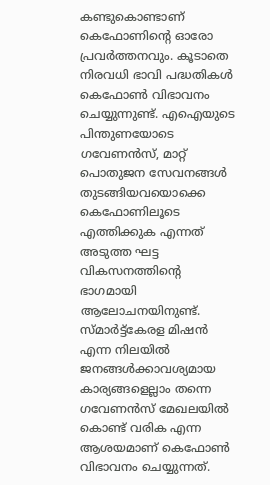കണ്ടുകൊണ്ടാണ് കെഫോണിന്റെ ഓരോ പ്രവർത്തനവും. കൂടാതെ നിരവധി ഭാവി പദ്ധതികൾ കെഫോൺ വിഭാവനം ചെയ്യുന്നുണ്ട്. എഐയുടെ പിന്തുണയോടെ ഗവേണൻസ്, മാറ്റ് പൊതുജന സേവനങ്ങൾ തുടങ്ങിയവയൊക്കെ കെഫോണിലൂടെ എത്തിക്കുക എന്നത് അടുത്ത ഘട്ട വികസനത്തിന്റെ ഭാഗമായി ആലോചനയിനുണ്ട്. സ്മാർട്ട്കേരള മിഷൻ എന്ന നിലയിൽ ജനങ്ങൾക്കാവശ്യമായ കാര്യങ്ങളെല്ലാം തന്നെ ഗവേണൻസ് മേഖലയിൽ കൊണ്ട് വരിക എന്ന ആശയമാണ് കെഫോൺ വിഭാവനം ചെയ്യുന്നത്.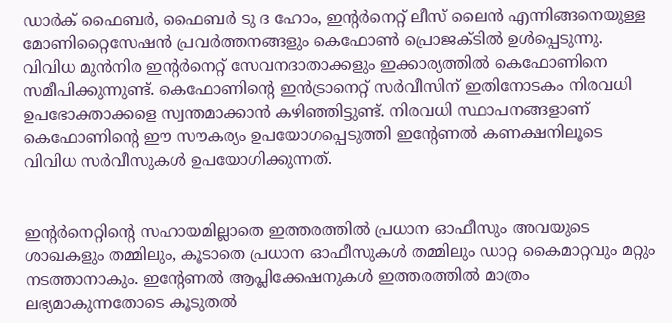ഡാര്‍ക് ഫൈബര്‍, ഫൈബര്‍ ടു ദ ഹോം, ഇന്റര്‍നെറ്റ് ലീസ് ലൈന്‍ എന്നിങ്ങനെയുള്ള മോണിറ്റൈസേഷന്‍ പ്രവര്‍ത്തനങ്ങളും കെഫോണ്‍ പ്രൊജക്ടില്‍ ഉള്‍പ്പെടുന്നു. വിവിധ മുന്‍നിര ഇന്റര്‍നെറ്റ് സേവനദാതാക്കളും ഇക്കാര്യത്തില്‍ കെഫോണിനെ സമീപിക്കുന്നുണ്ട്. കെഫോണിന്റെ ഇന്‍ട്രാനെറ്റ് സര്‍വീസിന് ഇതിനോടകം നിരവധി ഉപഭോക്താക്കളെ സ്വന്തമാക്കാൻ കഴിഞ്ഞിട്ടുണ്ട്. നിരവധി സ്ഥാപനങ്ങളാണ് കെഫോണിന്റെ ഈ സൗകര്യം ഉപയോഗപ്പെടുത്തി ഇന്റേണല്‍ കണക്ഷനിലൂടെ വിവിധ സര്‍വീസുകള്‍ ഉപയോഗിക്കുന്നത്.


ഇന്റര്‍നെറ്റിന്റെ സഹായമില്ലാതെ ഇത്തരത്തില്‍ പ്രധാന ഓഫീസും അവയുടെ ശാഖകളും തമ്മിലും, കൂടാതെ പ്രധാന ഓഫീസുകള്‍ തമ്മിലും ഡാറ്റ കൈമാറ്റവും മറ്റും നടത്താനാകും. ഇന്റേണല്‍ ആപ്ലിക്കേഷനുകള്‍ ഇത്തരത്തില്‍ മാത്രം ലഭ്യമാകുന്നതോടെ കൂടുതല്‍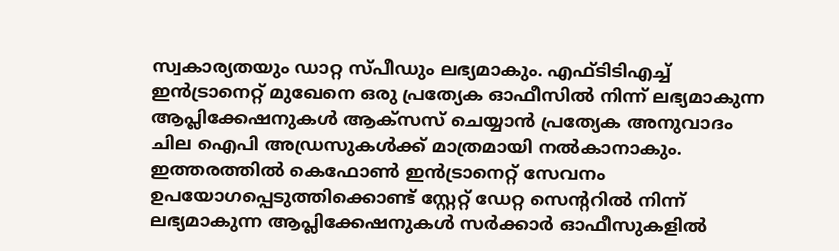സ്വകാര്യതയും ഡാറ്റ സ്പീഡും ലഭ്യമാകും. എഫ്ടിടിഎച്ച് ഇന്‍ട്രാനെറ്റ് മുഖേനെ ഒരു പ്രത്യേക ഓഫീസില്‍ നിന്ന് ലഭ്യമാകുന്ന ആപ്ലിക്കേഷനുകള്‍ ആക്‌സസ് ചെയ്യാന്‍ പ്രത്യേക അനുവാദം ചില ഐപി അഡ്രസുകള്‍ക്ക് മാത്രമായി നല്‍കാനാകും. ഇത്തരത്തില്‍ കെഫോണ്‍ ഇന്‍ട്രാനെറ്റ് സേവനം ഉപയോഗപ്പെടുത്തിക്കൊണ്ട് സ്റ്റേറ്റ് ഡേറ്റ സെന്ററില്‍ നിന്ന് ലഭ്യമാകുന്ന ആപ്ലിക്കേഷനുകള്‍ സര്‍ക്കാര്‍ ഓഫീസുകളില്‍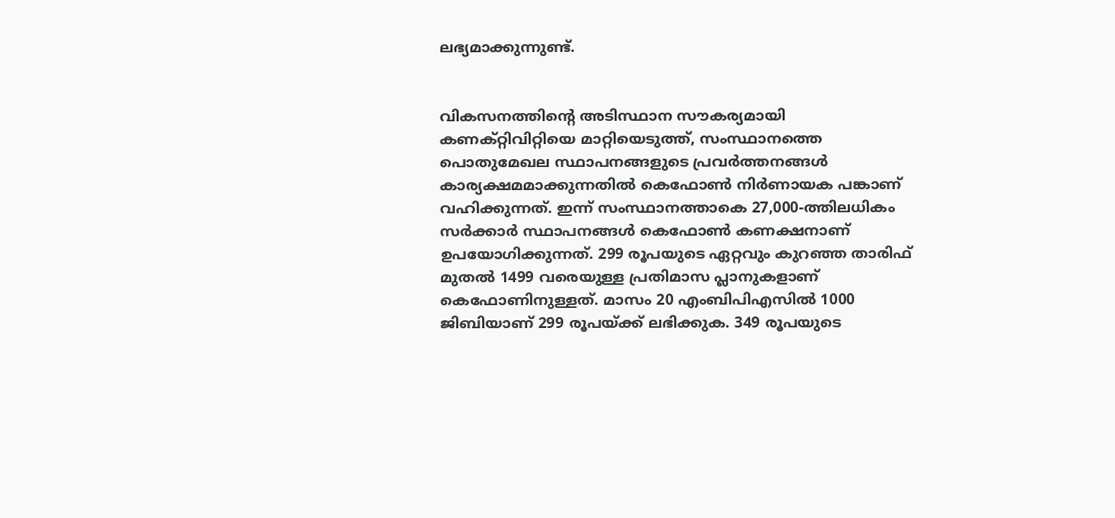ലഭ്യമാക്കുന്നുണ്ട്.


വികസനത്തിന്റെ അടിസ്ഥാന സൗകര്യമായി കണക്റ്റിവിറ്റിയെ മാറ്റിയെടുത്ത്, സംസ്ഥാനത്തെ പൊതുമേഖല സ്ഥാപനങ്ങളുടെ പ്രവർത്തനങ്ങൾ കാര്യക്ഷമമാക്കുന്നതിൽ കെഫോൺ നിർണായക പങ്കാണ് വഹിക്കുന്നത്. ഇന്ന് സംസ്ഥാനത്താകെ 27,000-ത്തിലധികം സർക്കാർ സ്ഥാപനങ്ങൾ കെഫോൺ കണക്ഷനാണ് ഉപയോഗിക്കുന്നത്. 299 രൂപയുടെ ഏറ്റവും കുറഞ്ഞ താരിഫ് മുതൽ 1499 വരെയുള്ള പ്രതിമാസ പ്ലാനുകളാണ് കെഫോണിനുള്ളത്. മാസം 20 എംബിപിഎസിൽ 1000 ജിബിയാണ് 299 രൂപയ്ക്ക് ലഭിക്കുക. 349 രൂപയുടെ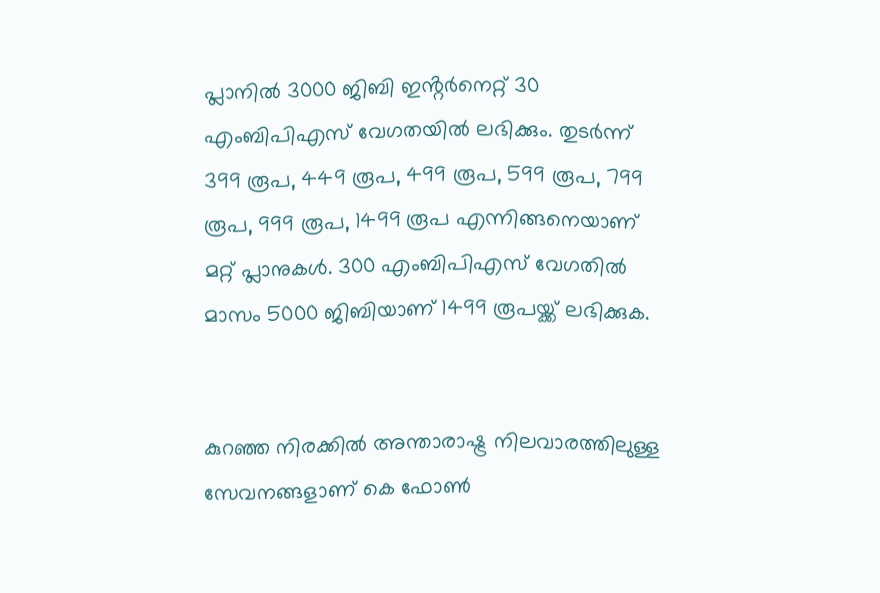പ്ലാനിൽ 3000 ജിബി ഇൻ്റർനെറ്റ് 30 എംബിപിഎസ് വേഗതയിൽ ലഭിക്കും. തുടർന്ന് 399 രൂപ, 449 രൂപ, 499 രൂപ, 599 രൂപ, 799 രൂപ, 999 രൂപ, 1499 രൂപ എന്നിങ്ങനെയാണ് മറ്റ് പ്ലാനുകൾ. 300 എംബിപിഎസ് വേഗതിൽ മാസം 5000 ജിബിയാണ് 1499 രൂപയ്ക്ക് ലഭിക്കുക.


കുറഞ്ഞ നിരക്കില്‍ അന്താരാഷ്ട്ര നിലവാരത്തിലുള്ള സേവനങ്ങളാണ് കെ ഫോണ്‍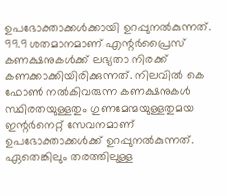ഉപഭോക്താക്കള്‍ക്കായി ഉറപ്പുനല്‍കുന്നത്. 99.9 ശതമാനമാണ് എന്റർപ്രൈസ് കണക്ഷനുകൾക്ക് ലഭ്യതാ നിരക്ക് കണക്കാക്കിയിരിക്കുന്നത്. നിലവില്‍ കെ ഫോണ്‍ നല്‍കിവരുന്ന കണക്ഷനുകള്‍ സ്ഥിരതയുള്ളതും ഗുണമേന്മയുള്ളതുമയ ഇന്റര്‍നെറ്റ് സേവനമാണ് ഉപഭോക്താക്കള്‍ക്ക് ഉറപ്പുനല്‍കുന്നത്. ഏതെങ്കിലും തരത്തിലുള്ള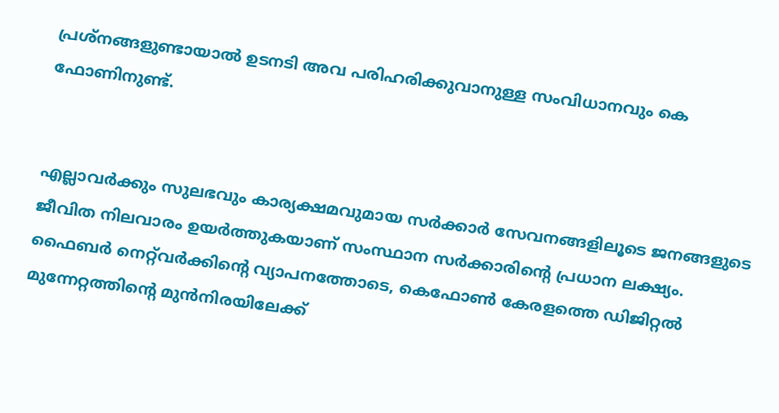പ്രശ്നങ്ങളുണ്ടായാല്‍ ഉടനടി അവ പരിഹരിക്കുവാനുള്ള സംവിധാനവും കെ ഫോണിനുണ്ട്.


എല്ലാവർക്കും സുലഭവും കാര്യക്ഷമവുമായ സർക്കാർ സേവനങ്ങളിലൂടെ ജനങ്ങളുടെ ജീവിത നിലവാരം ഉയർത്തുകയാണ് സംസ്ഥാന സർക്കാരിന്റെ പ്രധാന ലക്ഷ്യം. ഫൈബർ നെറ്റ്‌വർക്കിന്റെ വ്യാപനത്തോടെ, കെഫോൺ കേരളത്തെ ഡിജിറ്റൽ മുന്നേറ്റത്തിന്റെ മുൻനിരയിലേക്ക്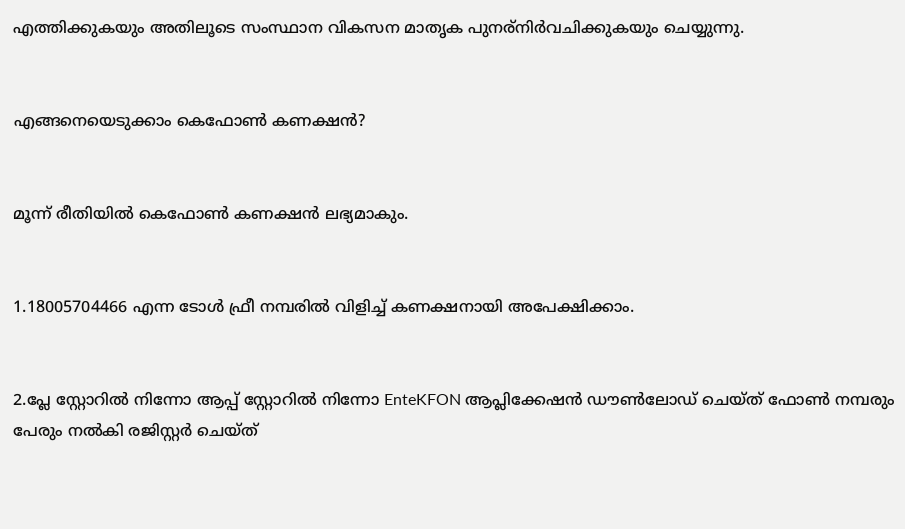എത്തിക്കുകയും അതിലൂടെ സംസ്ഥാന വികസന മാതൃക പുനര്നിർവചിക്കുകയും ചെയ്യുന്നു.


എങ്ങനെയെടുക്കാം കെഫോണ്‍ കണക്ഷന്‍?


മൂന്ന് രീതിയില്‍ കെഫോണ്‍ കണക്ഷന്‍ ലഭ്യമാകും.


1.18005704466 എന്ന ടോള്‍ ഫ്രീ നമ്പരില്‍ വിളിച്ച് കണക്ഷനായി അപേക്ഷിക്കാം.


2.പ്ലേ സ്റ്റോറില്‍ നിന്നോ ആപ്പ് സ്റ്റോറില്‍ നിന്നോ EnteKFON ആപ്ലിക്കേഷന്‍ ഡൗണ്‍ലോഡ് ചെയ്ത് ഫോണ്‍ നമ്പരും പേരും നല്‍കി രജിസ്റ്റര്‍ ചെയ്ത്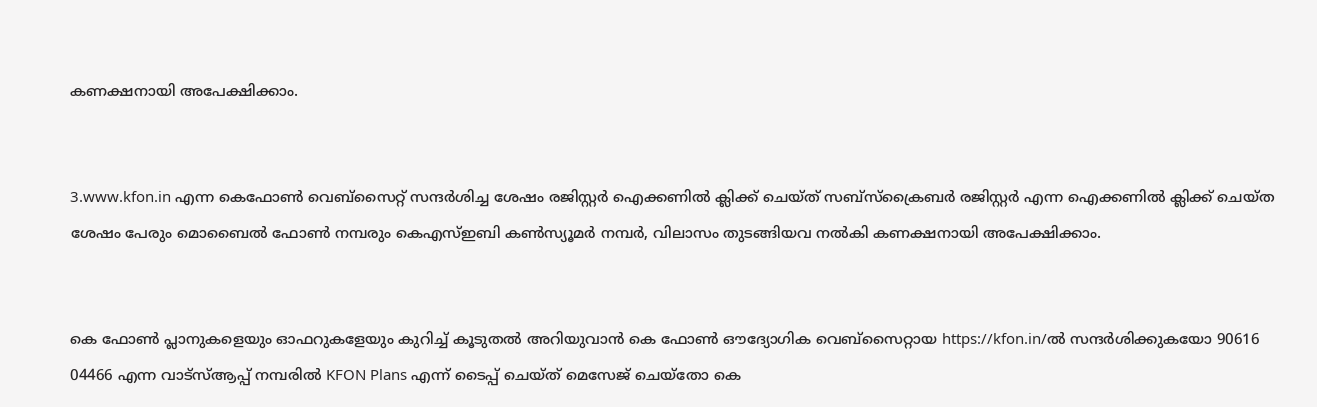കണക്ഷനായി അപേക്ഷിക്കാം.


3.www.kfon.in എന്ന കെഫോണ്‍ വെബ്സൈറ്റ് സന്ദര്‍ശിച്ച ശേഷം രജിസ്റ്റര്‍ ഐക്കണില്‍ ക്ലിക്ക് ചെയ്ത് സബ്സ്‌ക്രൈബര്‍ രജിസ്റ്റര്‍ എന്ന ഐക്കണില്‍ ക്ലിക്ക് ചെയ്ത ശേഷം പേരും മൊബൈല്‍ ഫോണ്‍ നമ്പരും കെഎസ്ഇബി കണ്‍സ്യൂമര്‍ നമ്പര്‍, വിലാസം തുടങ്ങിയവ നല്‍കി കണക്ഷനായി അപേക്ഷിക്കാം.


കെ ഫോൺ പ്ലാനുകളെയും ഓഫറുകളേയും കുറിച്ച് കൂടുതൽ അറിയുവാൻ കെ ഫോൺ ഔദ്യോഗിക വെബ്‌സൈറ്റായ https://kfon.in/ൽ സന്ദർശിക്കുകയോ 90616 04466 എന്ന വാട്‌സ്ആപ്പ് നമ്പരിൽ KFON Plans എന്ന് ടൈപ്പ് ചെയ്ത് മെസേജ് ചെയ്തോ കെ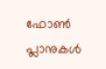ഫോൺ പ്ലാനുകൾ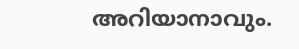അറിയാനാവും.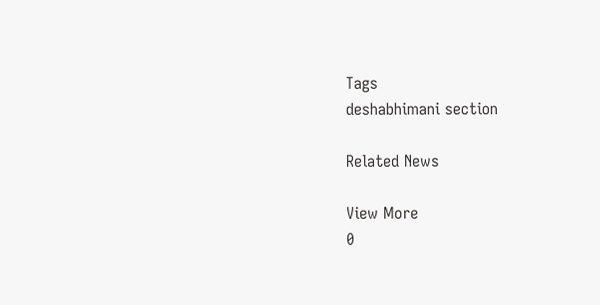Tags
deshabhimani section

Related News

View More
0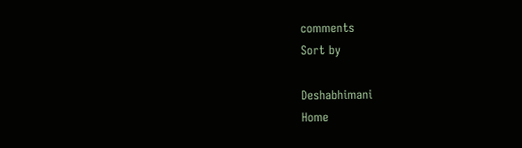comments
Sort by

Deshabhimani
Home